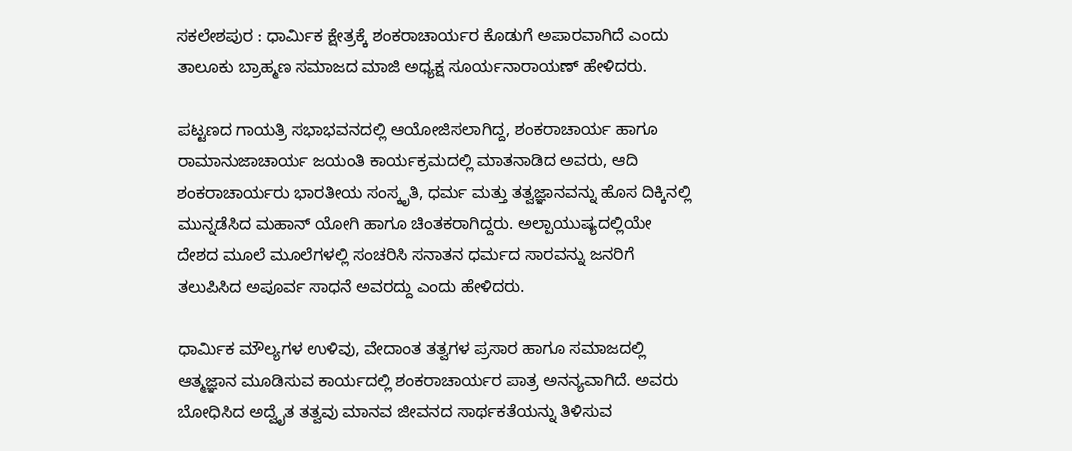ಸಕಲೇಶಪುರ : ಧಾರ್ಮಿಕ ಕ್ಷೇತ್ರಕ್ಕೆ ಶಂಕರಾಚಾರ್ಯರ ಕೊಡುಗೆ ಅಪಾರವಾಗಿದೆ ಎಂದು ತಾಲೂಕು ಬ್ರಾಹ್ಮಣ ಸಮಾಜದ ಮಾಜಿ ಅಧ್ಯಕ್ಷ ಸೂರ್ಯನಾರಾಯಣ್ ಹೇಳಿದರು.

ಪಟ್ಟಣದ ಗಾಯತ್ರಿ ಸಭಾಭವನದಲ್ಲಿ ಆಯೋಜಿಸಲಾಗಿದ್ದ, ಶಂಕರಾಚಾರ್ಯ ಹಾಗೂ ರಾಮಾನುಜಾಚಾರ್ಯ ಜಯಂತಿ ಕಾರ್ಯಕ್ರಮದಲ್ಲಿ ಮಾತನಾಡಿದ ಅವರು, ಆದಿ ಶಂಕರಾಚಾರ್ಯರು ಭಾರತೀಯ ಸಂಸ್ಕೃತಿ, ಧರ್ಮ ಮತ್ತು ತತ್ವಜ್ಞಾನವನ್ನು ಹೊಸ ದಿಕ್ಕಿನಲ್ಲಿ ಮುನ್ನಡೆಸಿದ ಮಹಾನ್ ಯೋಗಿ ಹಾಗೂ ಚಿಂತಕರಾಗಿದ್ದರು. ಅಲ್ಪಾಯುಷ್ಯದಲ್ಲಿಯೇ ದೇಶದ ಮೂಲೆ ಮೂಲೆಗಳಲ್ಲಿ ಸಂಚರಿಸಿ ಸನಾತನ ಧರ್ಮದ ಸಾರವನ್ನು ಜನರಿಗೆ ತಲುಪಿಸಿದ ಅಪೂರ್ವ ಸಾಧನೆ ಅವರದ್ದು ಎಂದು ಹೇಳಿದರು.

ಧಾರ್ಮಿಕ ಮೌಲ್ಯಗಳ ಉಳಿವು, ವೇದಾಂತ ತತ್ವಗಳ ಪ್ರಸಾರ ಹಾಗೂ ಸಮಾಜದಲ್ಲಿ ಆತ್ಮಜ್ಞಾನ ಮೂಡಿಸುವ ಕಾರ್ಯದಲ್ಲಿ ಶಂಕರಾಚಾರ್ಯರ ಪಾತ್ರ ಅನನ್ಯವಾಗಿದೆ. ಅವರು ಬೋಧಿಸಿದ ಅದ್ವೈತ ತತ್ವವು ಮಾನವ ಜೀವನದ ಸಾರ್ಥಕತೆಯನ್ನು ತಿಳಿಸುವ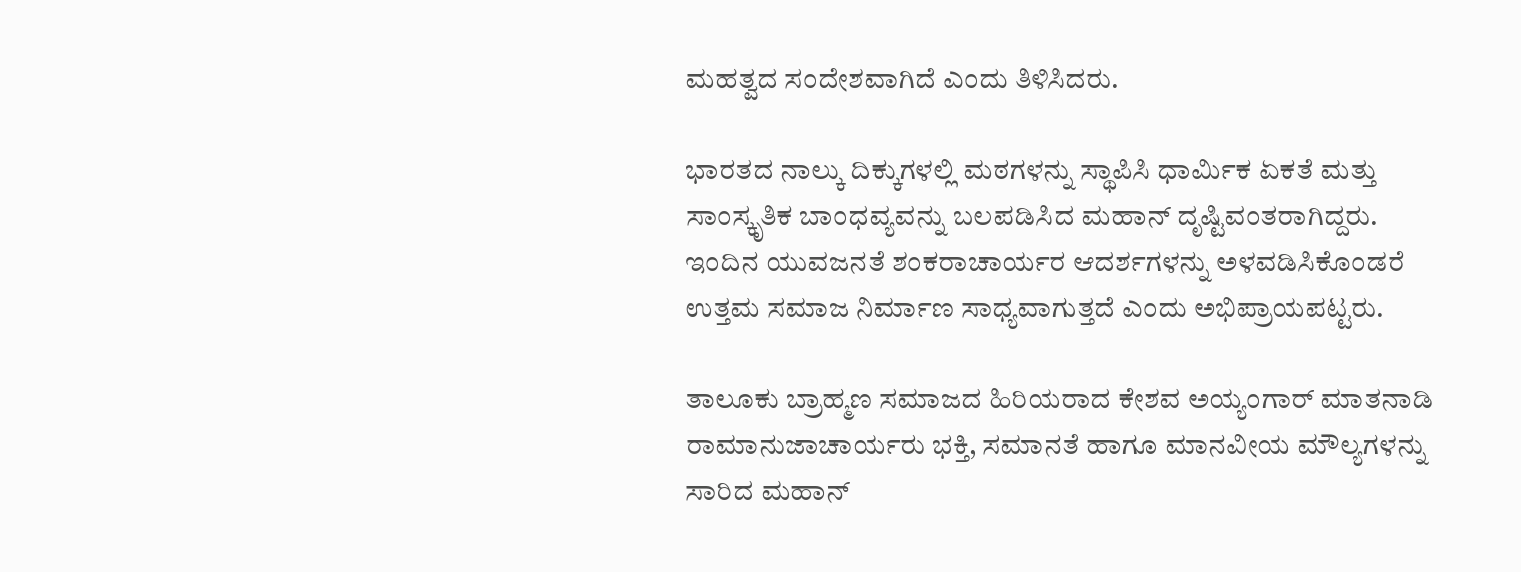ಮಹತ್ವದ ಸಂದೇಶವಾಗಿದೆ ಎಂದು ತಿಳಿಸಿದರು.

ಭಾರತದ ನಾಲ್ಕು ದಿಕ್ಕುಗಳಲ್ಲಿ ಮಠಗಳನ್ನು ಸ್ಥಾಪಿಸಿ ಧಾರ್ಮಿಕ ಏಕತೆ ಮತ್ತು ಸಾಂಸ್ಕೃತಿಕ ಬಾಂಧವ್ಯವನ್ನು ಬಲಪಡಿಸಿದ ಮಹಾನ್ ದೃಷ್ಟಿವಂತರಾಗಿದ್ದರು. ಇಂದಿನ ಯುವಜನತೆ ಶಂಕರಾಚಾರ್ಯರ ಆದರ್ಶಗಳನ್ನು ಅಳವಡಿಸಿಕೊಂಡರೆ ಉತ್ತಮ ಸಮಾಜ ನಿರ್ಮಾಣ ಸಾಧ್ಯವಾಗುತ್ತದೆ ಎಂದು ಅಭಿಪ್ರಾಯಪಟ್ಟರು.

ತಾಲೂಕು ಬ್ರಾಹ್ಮಣ ಸಮಾಜದ ಹಿರಿಯರಾದ ಕೇಶವ ಅಯ್ಯಂಗಾರ್ ಮಾತನಾಡಿ ರಾಮಾನುಜಾಚಾರ್ಯರು ಭಕ್ತಿ, ಸಮಾನತೆ ಹಾಗೂ ಮಾನವೀಯ ಮೌಲ್ಯಗಳನ್ನು ಸಾರಿದ ಮಹಾನ್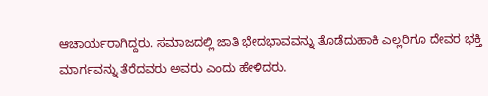ಆಚಾರ್ಯರಾಗಿದ್ದರು. ಸಮಾಜದಲ್ಲಿ ಜಾತಿ ಭೇದಭಾವವನ್ನು ತೊಡೆದುಹಾಕಿ ಎಲ್ಲರಿಗೂ ದೇವರ ಭಕ್ತಿ ಮಾರ್ಗವನ್ನು ತೆರೆದವರು ಅವರು ಎಂದು ಹೇಳಿದರು.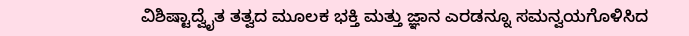ವಿಶಿಷ್ಟಾದ್ವೈತ ತತ್ವದ ಮೂಲಕ ಭಕ್ತಿ ಮತ್ತು ಜ್ಞಾನ ಎರಡನ್ನೂ ಸಮನ್ವಯಗೊಳಿಸಿದ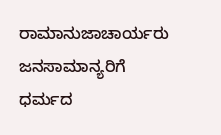ರಾಮಾನುಜಾಚಾರ್ಯರು ಜನಸಾಮಾನ್ಯರಿಗೆ ಧರ್ಮದ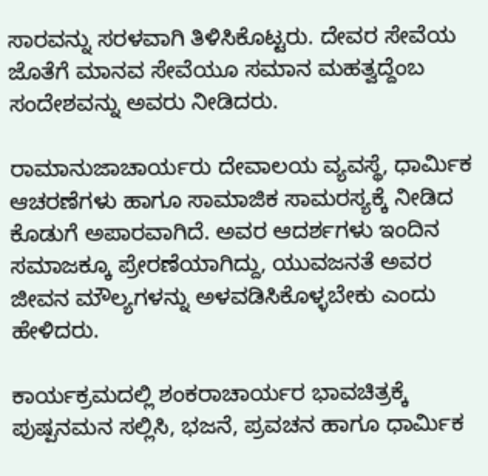ಸಾರವನ್ನು ಸರಳವಾಗಿ ತಿಳಿಸಿಕೊಟ್ಟರು. ದೇವರ ಸೇವೆಯ ಜೊತೆಗೆ ಮಾನವ ಸೇವೆಯೂ ಸಮಾನ ಮಹತ್ವದ್ದೆಂಬ ಸಂದೇಶವನ್ನು ಅವರು ನೀಡಿದರು.

ರಾಮಾನುಜಾಚಾರ್ಯರು ದೇವಾಲಯ ವ್ಯವಸ್ಥೆ, ಧಾರ್ಮಿಕ ಆಚರಣೆಗಳು ಹಾಗೂ ಸಾಮಾಜಿಕ ಸಾಮರಸ್ಯಕ್ಕೆ ನೀಡಿದ ಕೊಡುಗೆ ಅಪಾರವಾಗಿದೆ. ಅವರ ಆದರ್ಶಗಳು ಇಂದಿನ ಸಮಾಜಕ್ಕೂ ಪ್ರೇರಣೆಯಾಗಿದ್ದು, ಯುವಜನತೆ ಅವರ ಜೀವನ ಮೌಲ್ಯಗಳನ್ನು ಅಳವಡಿಸಿಕೊಳ್ಳಬೇಕು ಎಂದು ಹೇಳಿದರು.

ಕಾರ್ಯಕ್ರಮದಲ್ಲಿ ಶಂಕರಾಚಾರ್ಯರ ಭಾವಚಿತ್ರಕ್ಕೆ ಪುಷ್ಪನಮನ ಸಲ್ಲಿಸಿ, ಭಜನೆ, ಪ್ರವಚನ ಹಾಗೂ ಧಾರ್ಮಿಕ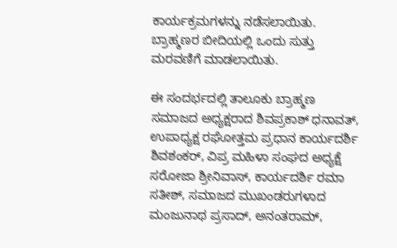ಕಾರ್ಯಕ್ರಮಗಳನ್ನು ನಡೆಸಲಾಯಿತು. ಬ್ರಾಹ್ಮಣರ ಬೀದಿಯಲ್ಲಿ ಒಂದು ಸುತ್ತು ಮರವಣಿಗೆ ಮಾಡಲಾಯಿತು.

ಈ ಸಂದರ್ಭದಲ್ಲಿ ತಾಲೂಕು ಬ್ರಾಹ್ಮಣ ಸಮಾಜದ ಅಧ್ಯಕ್ಷರಾದ ಶಿವಪ್ರಕಾಶ್ ಧನಾವತ್, ಉಪಾಧ್ಯಕ್ಷ ರಘೋತ್ತಮ ಪ್ರಧಾನ ಕಾರ್ಯದರ್ಶಿ ಶಿವಶಂಕರ್, ವಿಪ್ರ ಮಹಿಳಾ ಸಂಘದ ಅಧ್ಯಕ್ಷೆ ಸರೋಜಾ ಶ್ರೀನಿವಾಸ್, ಕಾರ್ಯದರ್ಶಿ ರಮಾ ಸತೀಶ್, ಸಮಾಜದ ಮುಖಂಡರುಗಳಾದ ಮಂಜುನಾಥ ಪ್ರಸಾದ್, ಅನಂತರಾಮ್,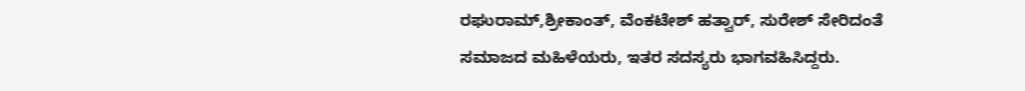ರಘುರಾಮ್,ಶ್ರೀಕಾಂತ್, ವೆಂಕಟೇಶ್ ಹತ್ವಾರ್, ಸುರೇಶ್ ಸೇರಿದಂತೆ ಸಮಾಜದ ಮಹಿಳೆಯರು, ಇತರ ಸದಸ್ಯರು ಭಾಗವಹಿಸಿದ್ದರು.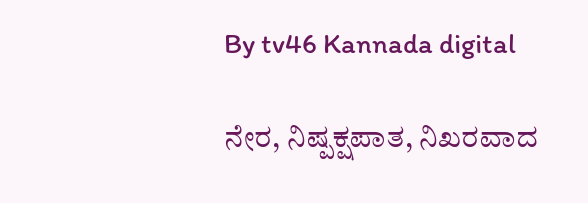By tv46 Kannada digital

ನೇರ, ನಿಷ್ಪಕ್ಷಪಾತ, ನಿಖರವಾದ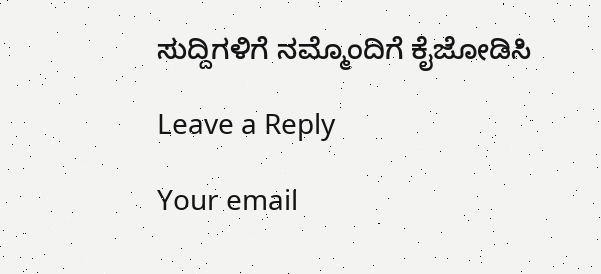ಸುದ್ದಿಗಳಿಗೆ ನಮ್ಮೊಂದಿಗೆ ಕೈಜೋಡಿಸಿ

Leave a Reply

Your email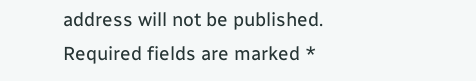address will not be published. Required fields are marked *